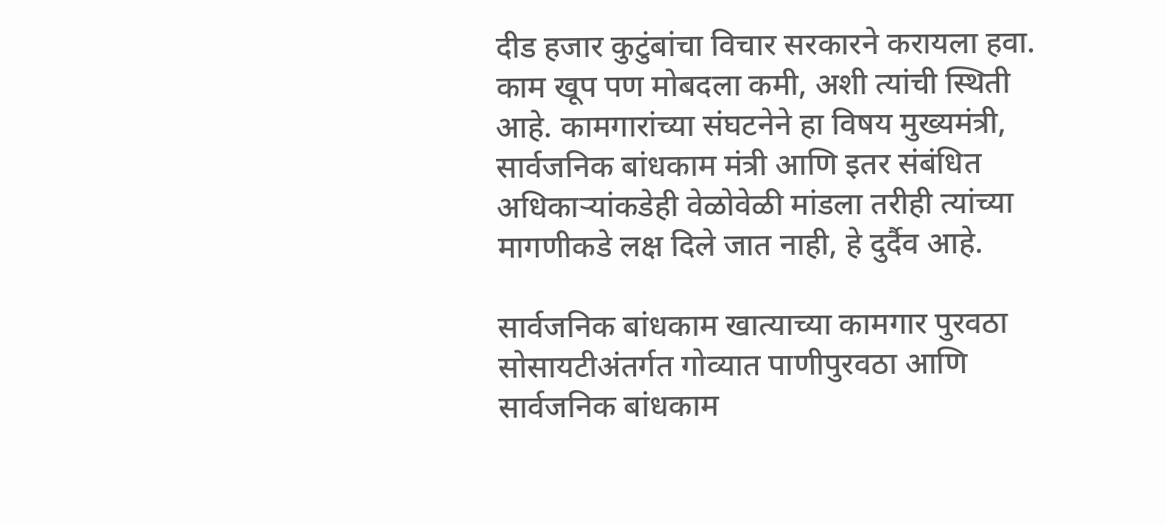दीड हजार कुटुंबांचा विचार सरकारने करायला हवा. काम खूप पण मोबदला कमी, अशी त्यांची स्थिती आहे. कामगारांच्या संघटनेने हा विषय मुख्यमंत्री, सार्वजनिक बांधकाम मंत्री आणि इतर संबंधित अधिकाऱ्यांकडेही वेळोवेळी मांडला तरीही त्यांच्या मागणीकडे लक्ष दिले जात नाही, हे दुर्दैव आहे.

सार्वजनिक बांधकाम खात्याच्या कामगार पुरवठा सोसायटीअंतर्गत गोव्यात पाणीपुरवठा आणि सार्वजनिक बांधकाम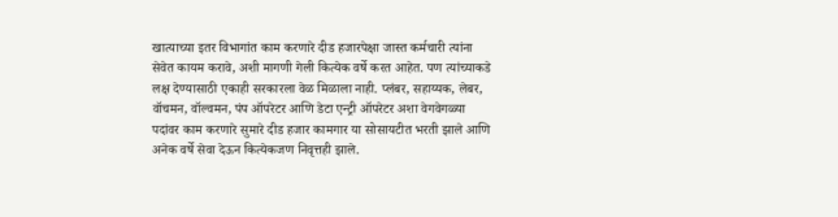खात्याच्या इतर विभागांत काम करणारे दीड हजारपेक्षा जास्त कर्मचारी त्यांना सेवेत कायम करावे, अशी मागणी गेली कित्येक वर्षे करत आहेत. पण त्यांच्याकडे लक्ष देण्यासाठी एकाही सरकारला वेळ मिळाला नाही. प्लंबर, सहाय्यक, लेबर, वॉचमन, वॉल्वमन, पंप ऑपरेटर आणि डेटा एन्ट्री ऑपरेटर अशा वेगवेगळ्या पदांवर काम करणारे सुमारे दीड हजार कामगार या सोसायटीत भरती झाले आणि अनेक वर्षे सेवा देऊन कित्येकजण निवृत्तही झाले.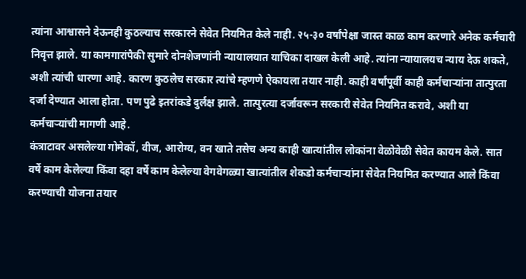त्यांना आश्वासने देऊनही कुठल्याच सरकारने सेवेत नियमित केले नाही. २५-३० वर्षांपेक्षा जास्त काळ काम करणारे अनेक कर्मचारी निवृत्त झाले. या कामगारांपैकी सुमारे दोनशेजणांनी न्यायालयात याचिका दाखल केली आहे. त्यांना न्यायालयच न्याय देऊ शकते, अशी त्यांची धारणा आहे. कारण कुठलेच सरकार त्यांचे म्हणणे ऐकायला तयार नाही. काही वर्षांपूर्वी काही कर्मचाऱ्यांना तात्पुरता दर्जा देण्यात आला होता. पण पुढे इतरांकडे दुर्लक्ष झाले. तात्पुरत्या दर्जावरून सरकारी सेवेत नियमित करावे, अशी या कर्मचाऱ्यांची मागणी आहे.
कंत्राटावर असलेल्या गोमेकॉ, वीज, आरोग्य, वन खाते तसेच अन्य काही खात्यांतील लोकांना वेळोवेळी सेवेत कायम केले. सात वर्षे काम केलेल्या किंवा दहा वर्षे काम केलेल्या वेगवेगळ्या खात्यांतील शेकडो कर्मचाऱ्यांना सेवेत नियमित करण्यात आले किंवा करण्याची योजना तयार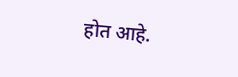होत आहे.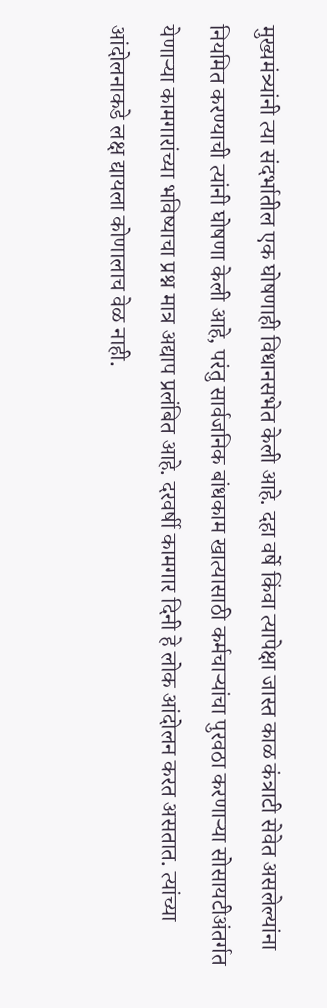मुख्यमंत्र्यांनी त्या संदर्भातील एक घोषणाही विधानसभेत केली आहे. दहा वर्षे किंवा त्यापेक्षा जास्त काळ कंत्राटी सेवेत असलेल्यांना नियमित करण्याची त्यांनी घोषणा केली आहे, परंतु सार्वजनिक बांधकाम खात्यासाठी कर्मचाऱ्यांचा पुरवठा करणाऱ्या सोसायटीअंतर्गत येणाऱ्या कामगारांच्या भविष्याचा प्रश्न मात्र अद्याप प्रलंबित आहे. दरवर्षी कामगार दिनी हे लोक आंदोलन करत असतात. त्यांच्या आंदोलनाकडे लक्ष द्यायला कोणालाच वेळ नाही.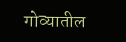गोव्यातील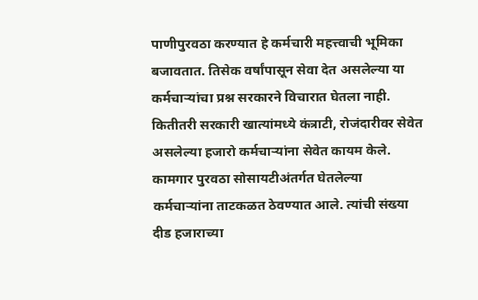पाणीपुरवठा करण्यात हे कर्मचारी महत्त्वाची भूमिका बजावतात. तिसेक वर्षांपासून सेवा देत असलेल्या या कर्मचाऱ्यांचा प्रश्न सरकारने विचारात घेतला नाही. कितीतरी सरकारी खात्यांमध्ये कंत्राटी, रोजंदारीवर सेवेत असलेल्या हजारो कर्मचाऱ्यांना सेवेत कायम केले. कामगार पुरवठा सोसायटीअंतर्गत घेतलेल्या कर्मचाऱ्यांना ताटकळत ठेवण्यात आले. त्यांची संख्या दीड हजाराच्या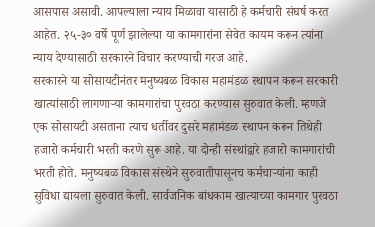आसपास असावी. आपल्याला न्याय मिळावा यासाठी हे कर्मचारी संघर्ष करत आहेत. २५-३० वर्षे पूर्ण झालेल्या या कामगारांना सेवेत कायम करून त्यांना न्याय देण्यासाठी सरकारने विचार करण्याची गरज आहे.
सरकारने या सोसायटीनंतर मनुष्यबळ विकास महामंडळ स्थापन करून सरकारी खात्यांसाठी लागणाऱ्या कामगारांचा पुरवठा करण्यास सुरुवात केली. म्हणजे एक सोसायटी असताना त्याच धर्तीवर दुसरे महामंडळ स्थापन करून तिथेही हजारो कर्मचारी भरती करणे सुरू आहे. या दोन्ही संस्थांद्वारे हजारो कामगारांची भरती होते. मनुष्यबळ विकास संस्थेने सुरुवातीपासूनच कर्मचाऱ्यांना काही सुविधा द्यायला सुरुवात केली. सार्वजनिक बांधकाम खात्याच्या कामगार पुरवठा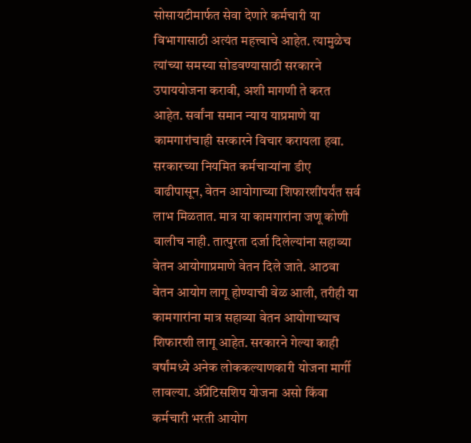सोसायटीमार्फत सेवा देणारे कर्मचारी या विभागासाठी अत्यंत महत्त्वाचे आहेत. त्यामुळेच त्यांच्या समस्या सोडवण्यासाठी सरकारने उपाययोजना करावी, अशी मागणी ते करत आहेत. सर्वांना समान न्याय याप्रमाणे या कामगारांचाही सरकारने विचार करायला हवा. सरकारच्या नियमित कर्मचाऱ्यांना डीए वाढीपासून, वेतन आयोगाच्या शिफारशींपर्यंत सर्व लाभ मिळतात. मात्र या कामगारांना जणू कोणी वालीच नाही. तात्पुरता दर्जा दिलेल्यांना सहाव्या वेतन आयोगाप्रमाणे वेतन दिले जाते. आठवा वेतन आयोग लागू होण्याची वेळ आली, तरीही या कामगारांना मात्र सहाव्या वेतन आयोगाच्याच शिफारशी लागू आहेत. सरकारने गेल्या काही वर्षांमध्ये अनेक लोककल्याणकारी योजना मार्गी लावल्या. ॲप्रेंटिसशिप योजना असो किंवा कर्मचारी भरती आयोग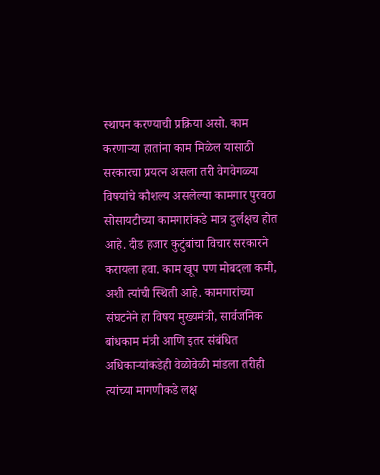स्थापन करण्याची प्रक्रिया असो. काम करणाऱ्या हातांना काम मिळेल यासाठी सरकारचा प्रयत्न असला तरी वेगवेगळ्या विषयांचे कौशल्य असलेल्या कामगार पुरवठा सोसायटीच्या कामगारांकडे मात्र दुर्लक्षच होत आहे. दीड हजार कुटुंबांचा विचार सरकारने करायला हवा. काम खूप पण मोबदला कमी, अशी त्यांची स्थिती आहे. कामगारांच्या संघटनेने हा विषय मुख्यमंत्री, सार्वजनिक बांधकाम मंत्री आणि इतर संबंधित अधिकाऱ्यांकडेही वेळोवेळी मांडला तरीही त्यांच्या मागणीकडे लक्ष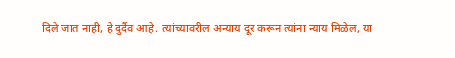दिले जात नाही, हे दुर्दैव आहे. त्यांच्यावरील अन्याय दूर करून त्यांना न्याय मिळेल, या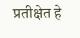प्रतीक्षेत हे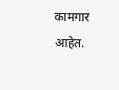कामगार आहेत.